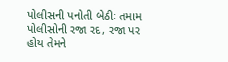પોલીસની પનોતી બેઠીઃ તમામ પોલીસોની રજા રદ, રજા પર હોય તેમને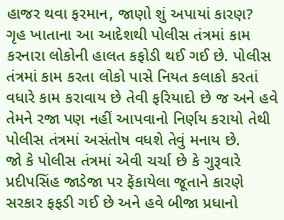હાજર થવા ફરમાન, જાણો શું અપાયાં કારણ?
ગૃહ ખાતાના આ આદેશથી પોલીસ તંત્રમાં કામ કરનારા લોકોની હાલત કફોડી થઈ ગઈ છે. પોલીસ તંત્રમાં કામ કરતા લોકો પાસે નિયત કલાકો કરતાં વધારે કામ કરાવાય છે તેવી ફરિયાદો છે જ અને હવે તેમને રજા પણ નહીં આપવાનો નિર્ણય કરાયો તેથી પોલીસ તંત્રમાં અસંતોષ વધશે તેવું મનાય છે.
જો કે પોલીસ તંત્રમાં એવી ચર્ચા છે કે ગુરૂવારે પ્રદીપસિંહ જાડેજા પર ફેંકાયેલા જૂતાને કારણે સરકાર ફફડી ગઈ છે અને હવે બીજા પ્રધાનો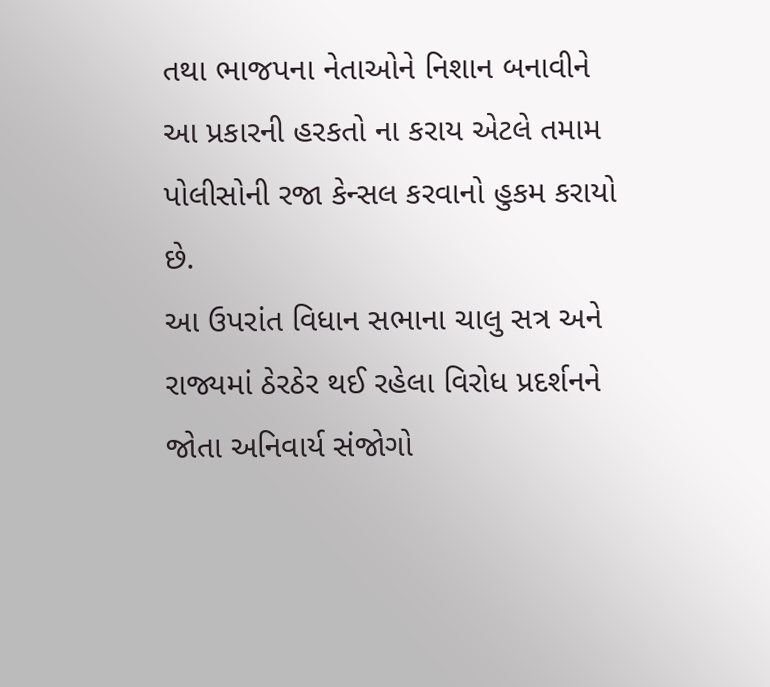તથા ભાજપના નેતાઓને નિશાન બનાવીને આ પ્રકારની હરકતો ના કરાય એટલે તમામ પોલીસોની રજા કેન્સલ કરવાનો હુકમ કરાયો છે.
આ ઉપરાંત વિધાન સભાના ચાલુ સત્ર અને રાજ્યમાં ઠેરઠેર થઈ રહેલા વિરોધ પ્રદર્શનને જોતા અનિવાર્ય સંજોગો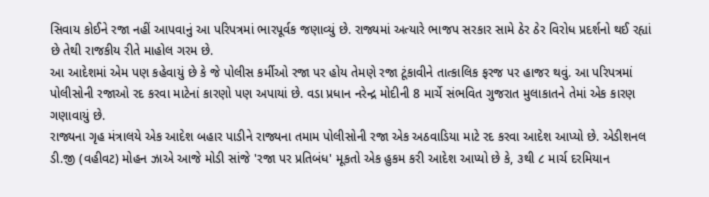સિવાય કોઈને રજા નહીં આપવાનું આ પરિપત્રમાં ભારપૂર્વક જણાવ્યું છે. રાજ્યમાં અત્યારે ભાજપ સરકાર સામે ઠેર ઠેર વિરોધ પ્રદર્શનો થઈ રહ્યાં છે તેથી રાજકીય રીતે માહોલ ગરમ છે.
આ આદેશમાં એમ પણ કહેવાયું છે કે જે પોલીસ કર્મીઓ રજા પર હોય તેમણે રજા ટૂંકાવીને તાત્કાલિક ફરજ પર હાજર થવું. આ પરિપત્રમાં પોલીસોની રજાઓ રદ કરવા માટેનાં કારણો પણ અપાયાં છે. વડા પ્રધાન નરેન્દ્ર મોદીની 8 માર્ચે સંભવિત ગુજરાત મુલાકાતને તેમાં એક કારણ ગણાવાયું છે.
રાજ્યના ગૃહ મંત્રાલયે એક આદેશ બહાર પાડીને રાજ્યના તમામ પોલીસોની રજા એક અઠવાડિયા માટે રદ કરવા આદેશ આપ્યો છે. એડીશનલ ડી.જી (વહીવટ) મોહન ઝાએ આજે મોડી સાંજે 'રજા પર પ્રતિબંધ' મૂકતો એક હુકમ કરી આદેશ આપ્યો છે કે, ૩થી ૮ માર્ચ દરમિયાન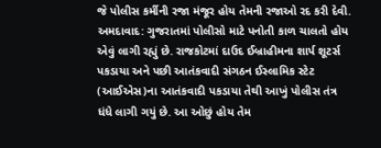જે પોલીસ કર્મીની રજા મંજૂર હોય તેમની રજાઓ રદ કરી દેવી.
અમદાવાદ: ગુજરાતમાં પોલીસો માટે પનોતી કાળ ચાલતો હોય એવું લાગી રહ્યું છે. રાજકોટમાં દાઉદ ઈબ્રાહીમના શાર્પ શૂટર્સ પકડાયા અને પછી આતંકવાદી સંગઠન ઈસ્લામિક સ્ટેટ (આઈએસ)ના આતંકવાદી પકડાયા તેથી આખું પોલીસ તંત્ર ધંધે લાગી ગયું છે. આ ઓછું હોય તેમ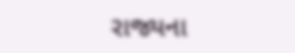રાજ્યના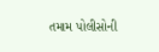તમામ પોલીસોની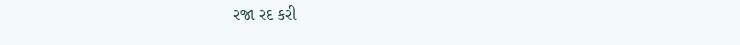રજા રદ કરી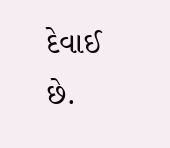દેવાઈ છે.